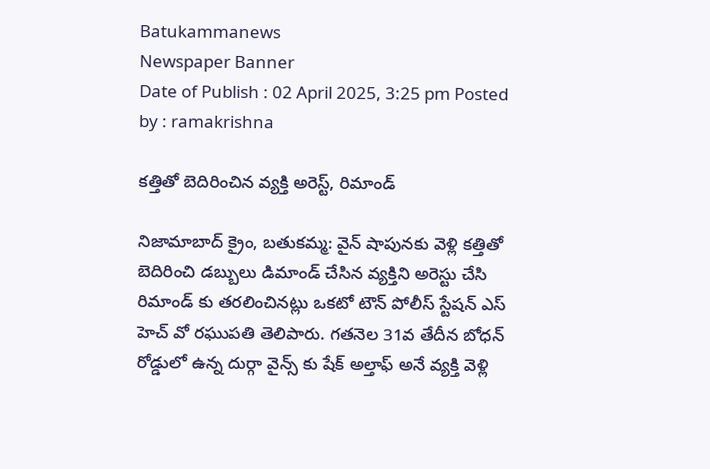Batukammanews
Newspaper Banner
Date of Publish : 02 April 2025, 3:25 pm Posted by : ramakrishna

కత్తితో బెదిరించిన వ్యక్తి అరెస్ట్, రిమాండ్

నిజామాబాద్ క్రైం, బతుకమ్మ: వైన్ షాపునకు వెళ్లి కత్తితో బెదిరించి డబ్బులు డిమాండ్ చేసిన వ్యక్తిని అరెస్టు చేసి రిమాండ్ కు తరలించినట్లు ఒకటో టౌన్ పోలీస్ స్టేషన్ ఎస్ హెచ్ వో రఘుపతి తెలిపారు. గతనెల 31వ తేదీన బోధన్ రోడ్డులో ఉన్న దుర్గా వైన్స్ కు షేక్ అల్తాఫ్ అనే వ్యక్తి వెళ్లి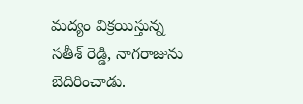మద్యం విక్రయిస్తున్న సతీశ్ రెడ్డి, నాగరాజును బెదిరించాడు.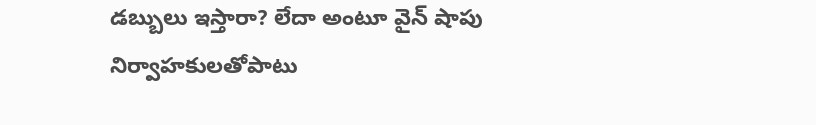డబ్బులు ఇస్తారా? లేదా అంటూ వైన్ షాపు నిర్వాహకులతోపాటు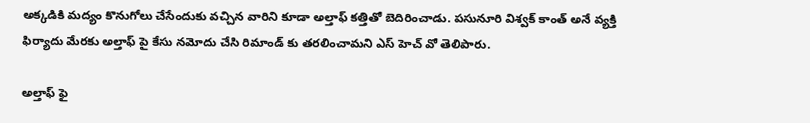అక్కడికి మద్యం కొనుగోలు చేసేందుకు వచ్చిన వారిని కూడా అల్తాఫ్ కత్తితో బెదిరించాడు. పసునూరి విశ్వక్ కాంత్ అనే వ్యక్తి ఫిర్యాదు మేరకు అల్తాఫ్ పై కేసు నమోదు చేసి రిమాండ్ కు తరలించామని ఎస్ హెచ్ వో తెలిపారు.

అల్తాఫ్ ఫై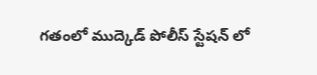గతంలో ముద్కెడ్ పోలీస్ స్టేషన్ లో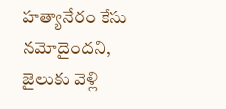హత్యానేరం కేసు నమోదైందని, జైలుకు వెళ్లి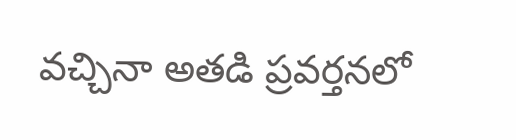వచ్చినా అతడి ప్రవర్తనలో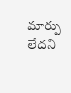మార్పు లేదని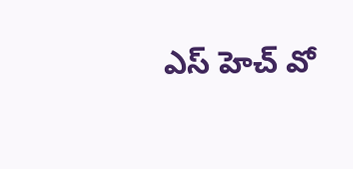ఎస్ హెచ్ వో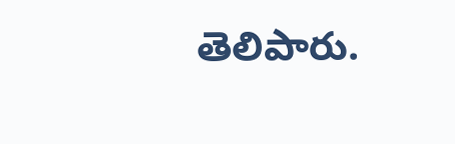తెలిపారు.